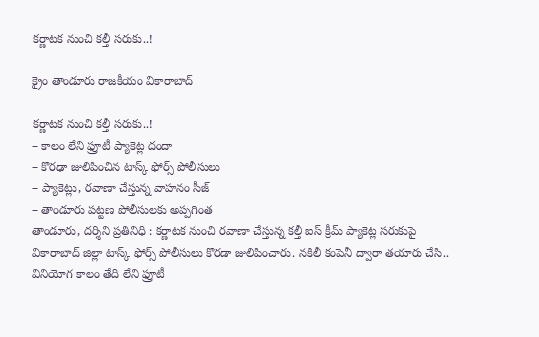కర్ణాటక నుంచి కల్తీ సరుకు..!

క్రైం తాండూరు రాజకీయం వికారాబాద్

కర్ణాటక నుంచి కల్తీ సరుకు..!
– కాలం లేని ఫ్రూటీ ప్యాకెట్ల దందా
– కొరఢా జులిపించిన టాస్క్ ఫోర్స్ పోలీసులు
– ప్యాకెట్లు, రవాణా చేస్తున్న వాహనం సీజ్
– తాండూరు పట్టణ పోలీసులకు అప్పగింత
తాండూరు, దర్శిని ప్రతినిధి : కర్ణాటక నుంచి రవాణా చేస్తున్న కల్తీ ఐస్ క్రీమ్ ప్యాకెట్ల సరుకుపై వికారాబాద్ జిల్లా టాస్క్ ఫోర్స్ పోలీసులు కొరడా జులిపించారు. నకిలీ కంపెనీ ద్వారా తయారు చేసి.. వినియోగ కాలం తేది లేని ఫ్రూటీ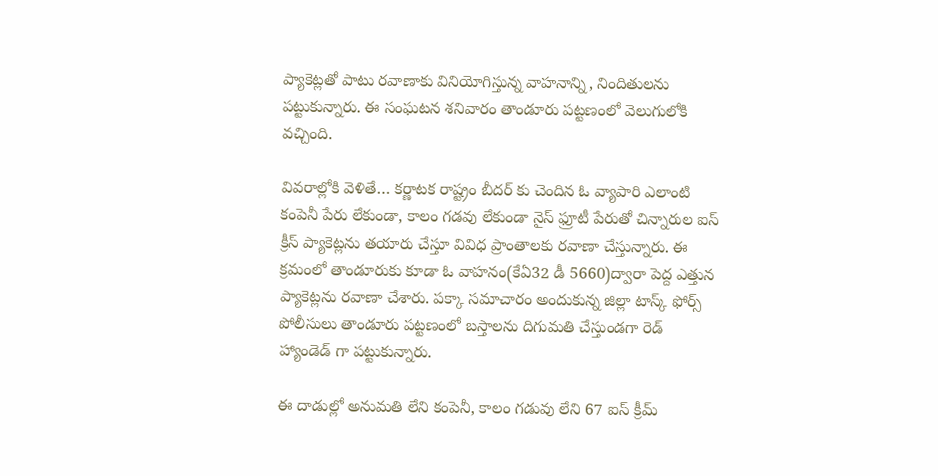ప్యాకెట్లతో పాటు రవాణాకు వినియోగిస్తున్న వాహనాన్ని, నిందితులను పట్టుకున్నారు. ఈ సంఘటన శనివారం తాండూరు పట్టణంలో వెలుగులోకి వచ్చింది.

వివరాల్లోకి వెళితే… కర్ణాటక రాష్ట్రం బీదర్ కు చెందిన ఓ వ్యాపారి ఎలాంటి కంపెనీ పేరు లేకుండా, కాలం గడవు లేకుండా నైస్ ఫ్రూటీ పేరుతో చిన్నారుల ఐస్ క్రీస్ ప్యాకెట్లను తయారు చేస్తూ వివిధ ప్రాంతాలకు రవాణా చేస్తున్నారు. ఈ క్రమంలో తాండూరుకు కూడా ఓ వాహనం(కేఏ32 డీ 5660)ద్వారా పెద్ద ఎత్తున ప్యాకెట్లను రవాణా చేశారు. పక్కా సమాచారం అందుకున్న జిల్లా టాస్క్ ఫోర్స్ పోలీసులు తాండూరు పట్టణంలో బస్తాలను దిగుమతి చేస్తుండగా రెడ్ హ్యాండెడ్ గా పట్టుకున్నారు.

ఈ దాడుల్లో అనుమతి లేని కంపెనీ, కాలం గడువు లేని 67 ఐస్ క్రీమ్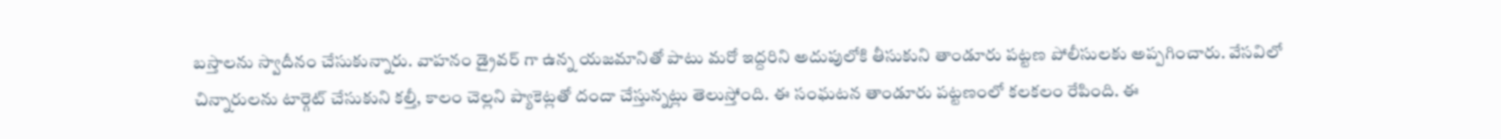బస్తాలను స్వాదీనం చేసుకున్నారు. వాహనం డ్రైవర్ గా ఉన్న యజమానితో పాటు మరో ఇద్దరిని అదుపులోకి తీసుకుని తాండూరు పట్టణ పోలీసులకు అప్పగించారు. వేసవిలో చిన్నారులను టార్గెట్ చేసుకుని కల్తీ, కాలం చెల్లని ప్యాకెట్లతో దందా చేస్తున్నట్లు తెలుస్తోంది. ఈ సంఘటన తాండూరు పట్టణంలో కలకలం రేపింది. ఈ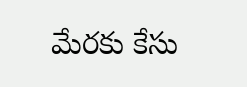మేరకు కేసు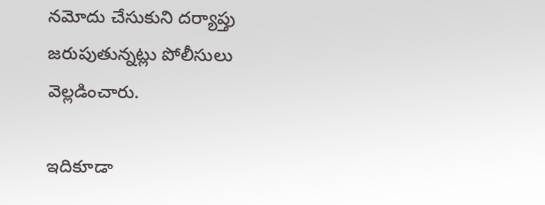నమోదు చేసుకుని దర్యాప్తు జరుపుతున్నట్లు పోలీసులు వెల్లడించారు.

ఇదికూడా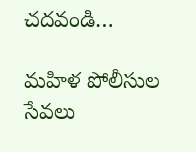చదవండి…

మహిళ పోలీసుల సేవలు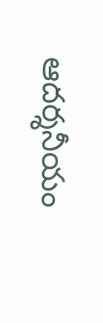ఆదర్శనీయం